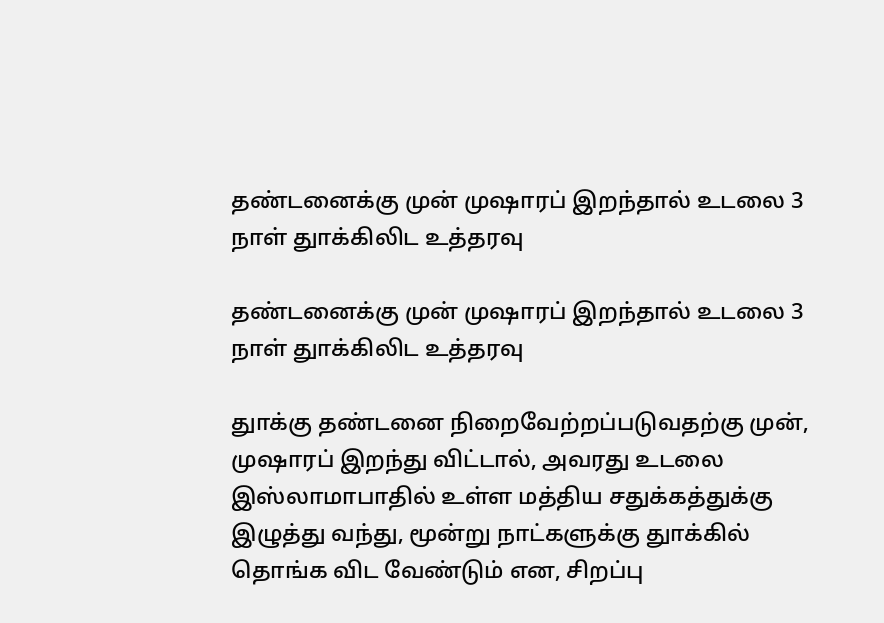தண்டனைக்கு முன் முஷாரப் இறந்தால் உடலை 3 நாள் துாக்கிலிட உத்தரவு

தண்டனைக்கு முன் முஷாரப் இறந்தால் உடலை 3 நாள் துாக்கிலிட உத்தரவு

துாக்கு தண்டனை நிறைவேற்றப்படுவதற்கு முன், முஷாரப் இறந்து விட்டால், அவரது உடலை இஸ்லாமாபாதில் உள்ள மத்திய சதுக்கத்துக்கு இழுத்து வந்து, மூன்று நாட்களுக்கு துாக்கில் தொங்க விட வேண்டும் என, சிறப்பு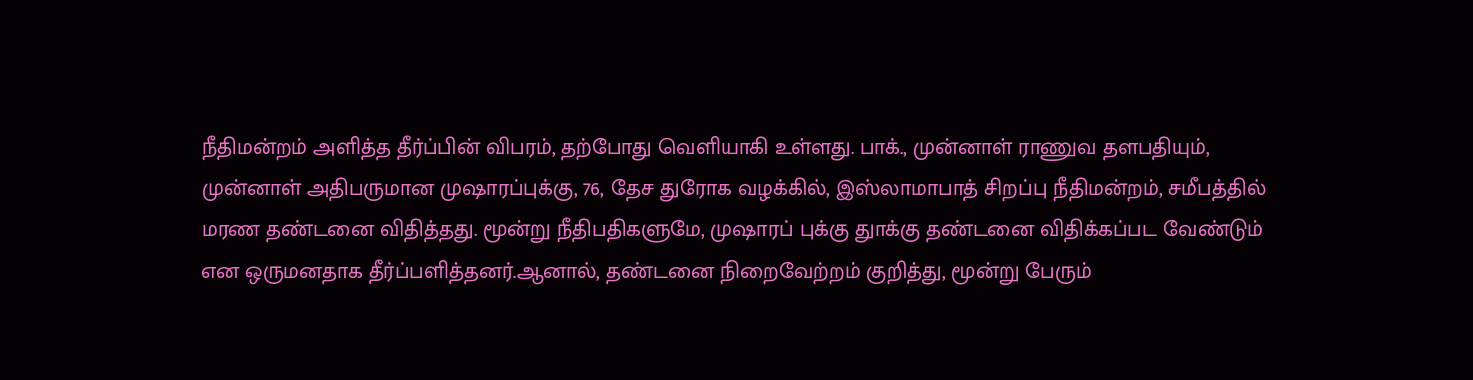நீதிமன்றம் அளித்த தீர்ப்பின் விபரம், தற்போது வெளியாகி உள்ளது. பாக்., முன்னாள் ராணுவ தளபதியும், முன்னாள் அதிபருமான முஷாரப்புக்கு, 76, தேச துரோக வழக்கில், இஸ்லாமாபாத் சிறப்பு நீதிமன்றம், சமீபத்தில் மரண தண்டனை விதித்தது. மூன்று நீதிபதிகளுமே, முஷாரப் புக்கு துாக்கு தண்டனை விதிக்கப்பட வேண்டும் என ஒருமனதாக தீர்ப்பளித்தனர்.ஆனால், தண்டனை நிறைவேற்றம் குறித்து, மூன்று பேரும்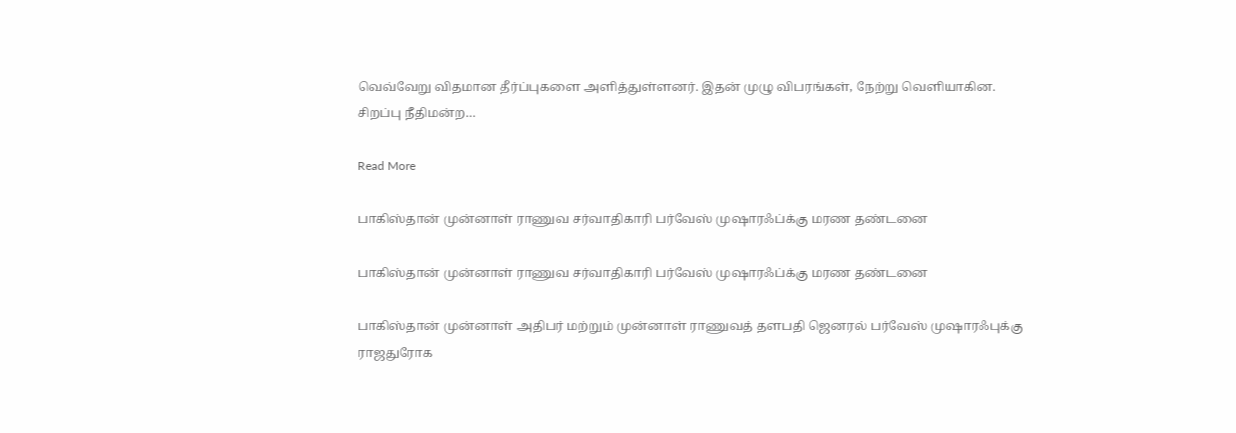வெவ்வேறு விதமான தீர்ப்புகளை அளித்துள்ளனர். இதன் முழு விபரங்கள், நேற்று வெளியாகின. சிறப்பு நீதிமன்ற…

Read More

பாகிஸ்தான் முன்னாள் ராணுவ சர்வாதிகாரி பர்வேஸ் முஷாரஃப்க்கு மரண தண்டனை

பாகிஸ்தான் முன்னாள் ராணுவ சர்வாதிகாரி பர்வேஸ் முஷாரஃப்க்கு மரண தண்டனை

பாகிஸ்தான் முன்னாள் அதிபர் மற்றும் முன்னாள் ராணுவத் தளபதி ஜெனரல் பர்வேஸ் முஷாரஃபுக்கு ராஜதுரோக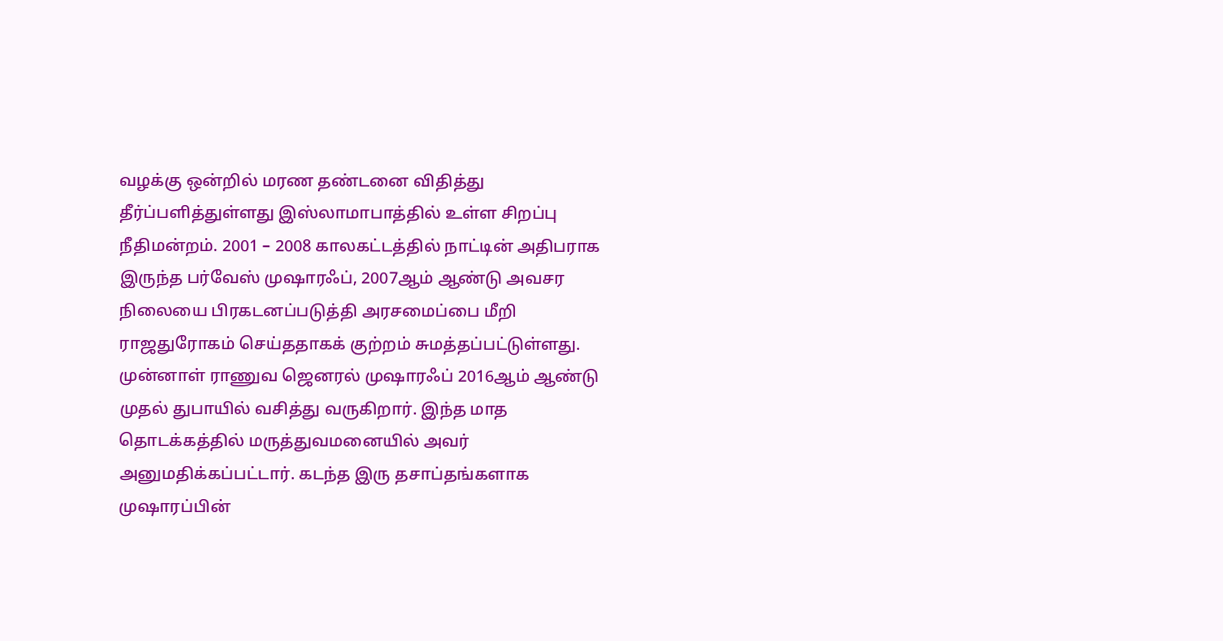வழக்கு ஒன்றில் மரண தண்டனை விதித்து தீர்ப்பளித்துள்ளது இஸ்லாமாபாத்தில் உள்ள சிறப்பு நீதிமன்றம். 2001 – 2008 காலகட்டத்தில் நாட்டின் அதிபராக இருந்த பர்வேஸ் முஷாரஃப், 2007ஆம் ஆண்டு அவசர நிலையை பிரகடனப்படுத்தி அரசமைப்பை மீறி ராஜதுரோகம் செய்ததாகக் குற்றம் சுமத்தப்பட்டுள்ளது. முன்னாள் ராணுவ ஜெனரல் முஷாரஃப் 2016ஆம் ஆண்டு முதல் துபாயில் வசித்து வருகிறார். இந்த மாத தொடக்கத்தில் மருத்துவமனையில் அவர் அனுமதிக்கப்பட்டார். கடந்த இரு தசாப்தங்களாக முஷாரப்பின்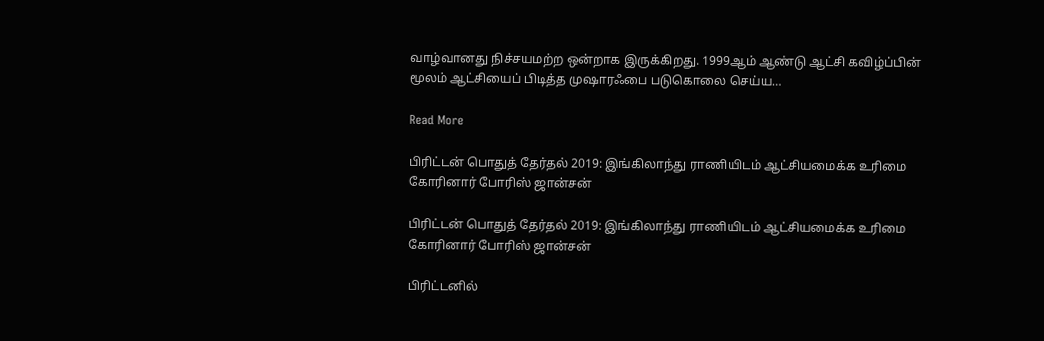வாழ்வானது நிச்சயமற்ற ஒன்றாக இருக்கிறது. 1999ஆம் ஆண்டு ஆட்சி கவிழ்ப்பின் மூலம் ஆட்சியைப் பிடித்த முஷாரஃபை படுகொலை செய்ய…

Read More

பிரிட்டன் பொதுத் தேர்தல் 2019: இங்கிலாந்து ராணியிடம் ஆட்சியமைக்க உரிமை கோரினார் போரிஸ் ஜான்சன்

பிரிட்டன் பொதுத் தேர்தல் 2019: இங்கிலாந்து ராணியிடம் ஆட்சியமைக்க உரிமை கோரினார் போரிஸ் ஜான்சன்

பிரிட்டனில்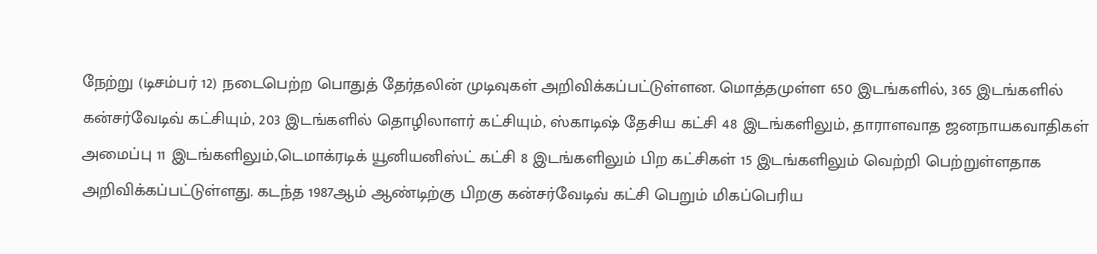நேற்று (டிசம்பர் 12) நடைபெற்ற பொதுத் தேர்தலின் முடிவுகள் அறிவிக்கப்பட்டுள்ளன. மொத்தமுள்ள 650 இடங்களில், 365 இடங்களில் கன்சர்வேடிவ் கட்சியும், 203 இடங்களில் தொழிலாளர் கட்சியும், ஸ்காடிஷ் தேசிய கட்சி 48 இடங்களிலும், தாராளவாத ஜனநாயகவாதிகள் அமைப்பு 11 இடங்களிலும்,டெமாக்ரடிக் யூனியனிஸ்ட் கட்சி 8 இடங்களிலும் பிற கட்சிகள் 15 இடங்களிலும் வெற்றி பெற்றுள்ளதாக அறிவிக்கப்பட்டுள்ளது. கடந்த 1987ஆம் ஆண்டிற்கு பிறகு கன்சர்வேடிவ் கட்சி பெறும் மிகப்பெரிய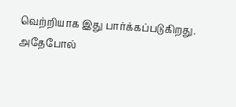வெற்றியாக இது பார்க்கப்படுகிறது. அதேபோல்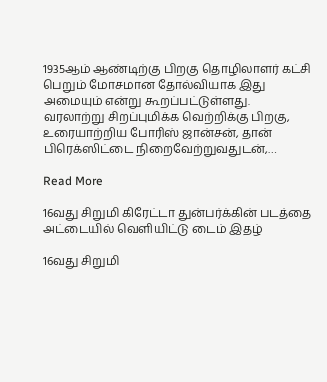1935ஆம் ஆண்டிற்கு பிறகு தொழிலாளர் கட்சி பெறும் மோசமான தோல்வியாக இது அமையும் என்று கூறப்பட்டுள்ளது. வரலாற்று சிறப்புமிக்க வெற்றிக்கு பிறகு, உரையாற்றிய போரிஸ் ஜான்சன், தான் பிரெக்ஸிட்டை நிறைவேற்றுவதுடன்,…

Read More

16வது சிறுமி கிரேட்டா துன்பர்க்கின் படத்தை அட்டையில் வெளியிட்டு டைம் இதழ்

16வது சிறுமி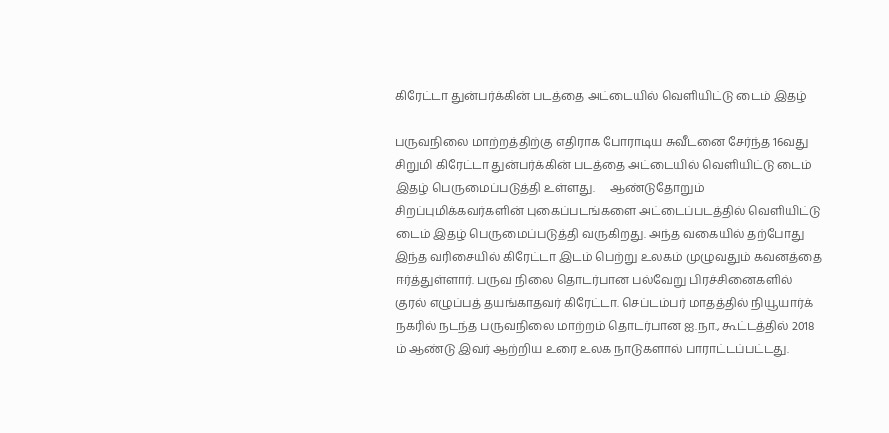கிரேட்டா துன்பர்க்கின் படத்தை அட்டையில் வெளியிட்டு டைம் இதழ்

பருவநிலை மாற்றத்திற்கு எதிராக போராடிய சுவீடனை சேர்ந்த 16வது சிறுமி கிரேட்டா துன்பர்க்கின் படத்தை அட்டையில் வெளியிட்டு டைம் இதழ் பெருமைப்படுத்தி உள்ளது.     ஆண்டுதோறும் சிறப்புமிக்கவர்களின் புகைப்படங்களை அட்டைப்படத்தில் வெளியிட்டு டைம் இதழ் பெருமைப்படுத்தி வருகிறது. அந்த வகையில் தற்போது இந்த வரிசையில் கிரேட்டா இடம் பெற்று உலகம் முழுவதும் கவனத்தை ஈர்த்துள்ளார். பருவ நிலை தொடர்பான பல்வேறு பிரச்சினைகளில் குரல் எழுப்பத் தயங்காதவர் கிரேட்டா. செப்டம்பர் மாதத்தில் நியூயார்க் நகரில் நடந்த பருவநிலை மாற்றம் தொடர்பான ஐ.நா., கூட்டத்தில் 2018 ம் ஆண்டு இவர் ஆற்றிய உரை உலக நாடுகளால் பாராட்டப்பட்டது.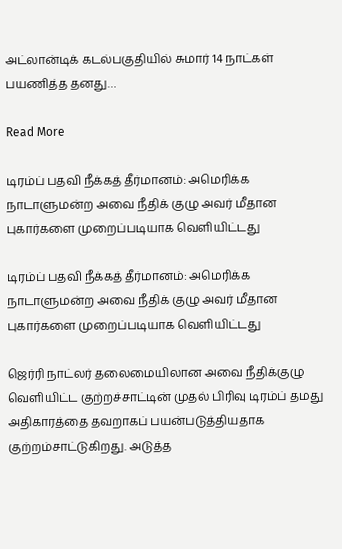அட்லான்டிக் கடல்பகுதியில் சுமார் 14 நாட்கள் பயணித்த தனது…

Read More

டிரம்ப் பதவி நீக்கத் தீர்மானம்: அமெரிக்க நாடாளுமன்ற அவை நீதிக் குழு அவர் மீதான புகார்களை முறைப்படியாக வெளியிட்டது

டிரம்ப் பதவி நீக்கத் தீர்மானம்: அமெரிக்க நாடாளுமன்ற அவை நீதிக் குழு அவர் மீதான புகார்களை முறைப்படியாக வெளியிட்டது

ஜெர்ரி நாட்லர் தலைமையிலான அவை நீதிக்குழு வெளியிட்ட குற்றச்சாட்டின் முதல் பிரிவு டிரம்ப் தமது அதிகாரத்தை தவறாகப் பயன்படுத்தியதாக குற்றம்சாட்டுகிறது. அடுத்த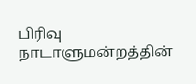பிரிவு நாடாளுமன்றத்தின்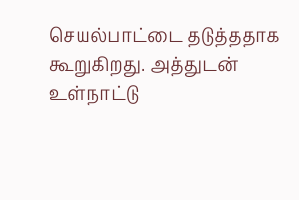செயல்பாட்டை தடுத்ததாக கூறுகிறது. அத்துடன் உள்நாட்டு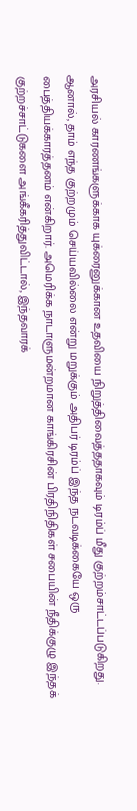அரசியல் காரணங்களுக்காக யுக்ரைனுக்கான உதவியை நிறுத்திவைத்ததாகவும் டிரம்ப் மீது குற்றம்சாட்டப்படுகிறது. ஆனால், தாம் எந்த குற்றமும் செய்யவில்லை என்று மறுக்கும் அதிபர் டிரம்ப் இந்த நடவடிக்கையே ஒரு பைத்தியக்காரத்தனம் என்கிறார். அமெரிக்க நாடாளுமன்றமான காங்கிரசின் பிரதிநிதிகள் சபையின் நீதிக்குழு இந்தக் குற்றச்சாட்டுகளை அங்கீகரித்துவிட்டால், இந்தவாரக்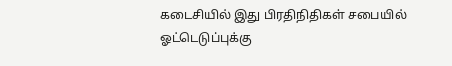கடைசியில் இது பிரதிநிதிகள் சபையில் ஓட்டெடுப்புக்கு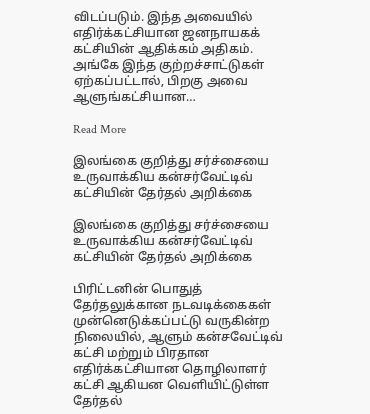விடப்படும். இந்த அவையில் எதிர்க்கட்சியான ஜனநாயகக் கட்சியின் ஆதிக்கம் அதிகம். அங்கே இந்த குற்றச்சாட்டுகள் ஏற்கப்பட்டால், பிறகு அவை ஆளுங்கட்சியான…

Read More

இலங்கை குறித்து சர்ச்சையை உருவாக்கிய கன்சர்வேட்டிவ் கட்சியின் தேர்தல் அறிக்கை

இலங்கை குறித்து சர்ச்சையை உருவாக்கிய கன்சர்வேட்டிவ் கட்சியின் தேர்தல் அறிக்கை

பிரிட்டனின் பொதுத் தேர்தலுக்கான நடவடிக்கைகள் முன்னெடுக்கப்பட்டு வருகின்ற நிலையில், ஆளும் கன்சவேட்டிவ் கட்சி மற்றும் பிரதான எதிர்க்கட்சியான தொழிலாளர் கட்சி ஆகியன வெளியிட்டுள்ள தேர்தல்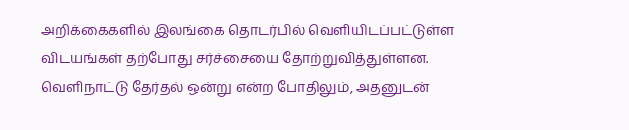அறிக்கைகளில் இலங்கை தொடர்பில் வெளியிடப்பட்டுள்ள விடயங்கள் தற்போது சர்ச்சையை தோற்றுவித்துள்ளன. வெளிநாட்டு தேர்தல் ஒன்று என்ற போதிலும், அதனுடன்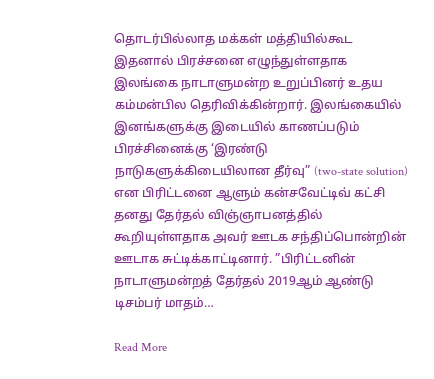தொடர்பில்லாத மக்கள் மத்தியில்கூட இதனால் பிரச்சனை எழுந்துள்ளதாக இலங்கை நாடாளுமன்ற உறுப்பினர் உதய கம்மன்பில தெரிவிக்கின்றார். இலங்கையில் இனங்களுக்கு இடையில் காணப்படும் பிரச்சினைக்கு ‘இரண்டு நாடுகளுக்கிடையிலான தீர்வு” (two-state solution) என பிரிட்டனை ஆளும் கன்சவேட்டிவ் கட்சி தனது தேர்தல் விஞ்ஞாபனத்தில் கூறியுள்ளதாக அவர் ஊடக சந்திப்பொன்றின் ஊடாக சுட்டிக்காட்டினார். ”பிரிட்டனின் நாடாளுமன்றத் தேர்தல் 2019ஆம் ஆண்டு டிசம்பர் மாதம்…

Read More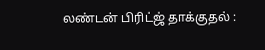லண்டன் பிரிட்ஜ் தாக்குதல் :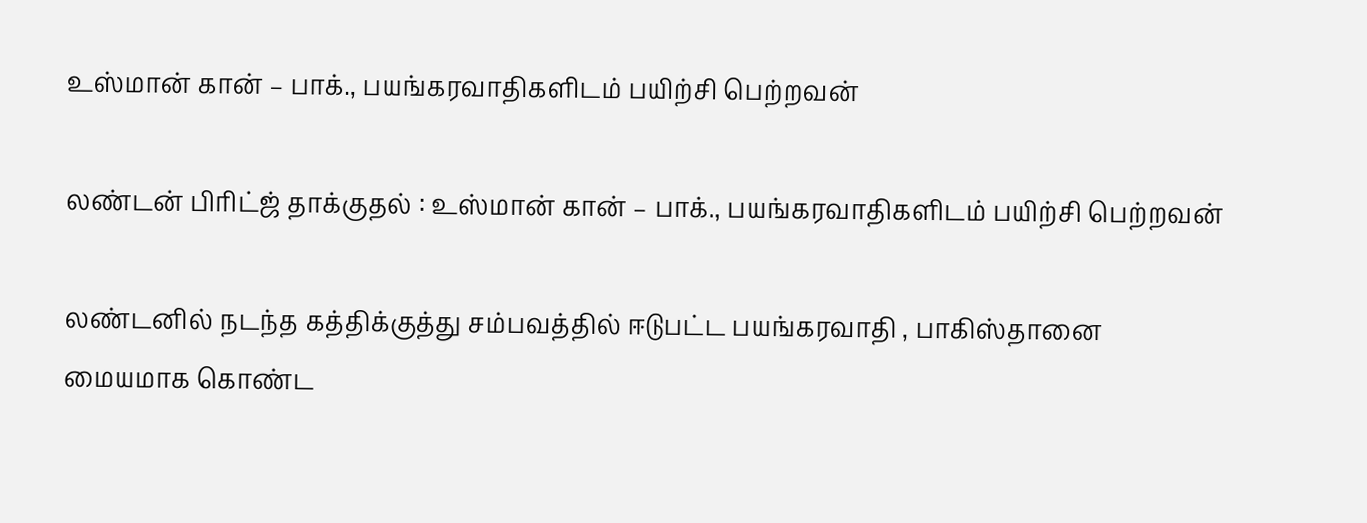உஸ்மான் கான் – பாக்., பயங்கரவாதிகளிடம் பயிற்சி பெற்றவன்

லண்டன் பிரிட்ஜ் தாக்குதல் : உஸ்மான் கான் – பாக்., பயங்கரவாதிகளிடம் பயிற்சி பெற்றவன்

லண்டனில் நடந்த கத்திக்குத்து சம்பவத்தில் ஈடுபட்ட பயங்கரவாதி , பாகிஸ்தானை மையமாக கொண்ட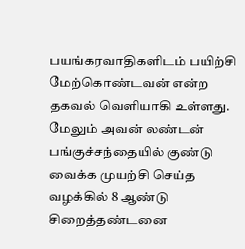பயங்கரவாதிகளிடம் பயிற்சி மேற்கொண்டவன் என்ற தகவல் வெளியாகி உள்ளது. மேலும் அவன் லண்டன் பங்குச்சந்தையில் குண்டு வைக்க முயற்சி செய்த வழக்கில் 8 ஆண்டு சிறைத்தண்டனை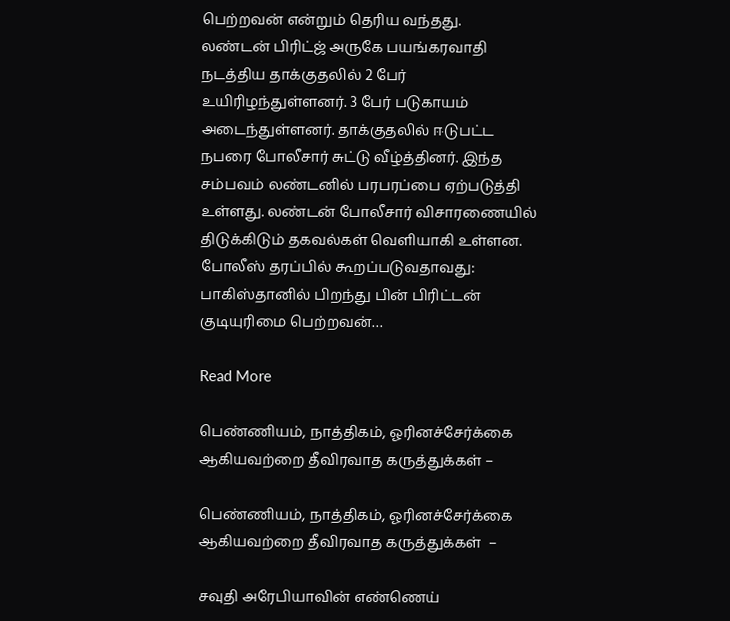பெற்றவன் என்றும் தெரிய வந்தது.   லண்டன் பிரிட்ஜ் அருகே பயங்கரவாதி நடத்திய தாக்குதலில் 2 பேர் உயிரிழந்துள்ளனர். 3 பேர் படுகாயம் அடைந்துள்ளனர். தாக்குதலில் ஈடுபட்ட நபரை போலீசார் சுட்டு வீழ்த்தினர். இந்த சம்பவம் லண்டனில் பரபரப்பை ஏற்படுத்தி உள்ளது. லண்டன் போலீசார் விசாரணையில் திடுக்கிடும் தகவல்கள் வெளியாகி உள்ளன. போலீஸ் தரப்பில் கூறப்படுவதாவது: பாகிஸ்தானில் பிறந்து பின் பிரிட்டன் குடியுரிமை பெற்றவன்…

Read More

பெண்ணியம், நாத்திகம், ஓரினச்சேர்க்கை ஆகியவற்றை தீவிரவாத கருத்துக்கள் –

பெண்ணியம், நாத்திகம், ஓரினச்சேர்க்கை ஆகியவற்றை தீவிரவாத கருத்துக்கள்  –

சவுதி அரேபியாவின் எண்ணெய்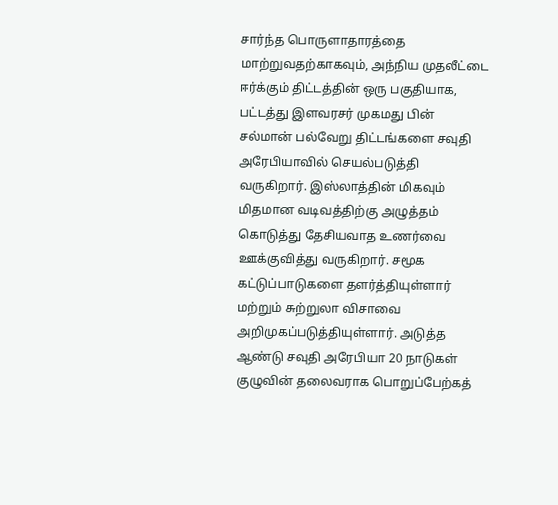சார்ந்த பொருளாதாரத்தை மாற்றுவதற்காகவும், அந்நிய முதலீட்டை ஈர்க்கும் திட்டத்தின் ஒரு பகுதியாக, பட்டத்து இளவரசர் முகமது பின் சல்மான் பல்வேறு திட்டங்களை சவுதி அரேபியாவில் செயல்படுத்தி வருகிறார். இஸ்லாத்தின் மிகவும் மிதமான வடிவத்திற்கு அழுத்தம் கொடுத்து தேசியவாத உணர்வை ஊக்குவித்து வருகிறார். சமூக கட்டுப்பாடுகளை தளர்த்தியுள்ளார் மற்றும் சுற்றுலா விசாவை அறிமுகப்படுத்தியுள்ளார். அடுத்த ஆண்டு சவுதி அரேபியா 20 நாடுகள் குழுவின் தலைவராக பொறுப்பேற்கத்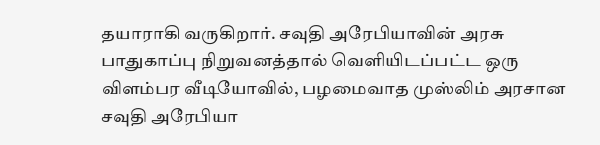தயாராகி வருகிறார். சவுதி அரேபியாவின் அரசு பாதுகாப்பு நிறுவனத்தால் வெளியிடப்பட்ட ஒரு விளம்பர வீடியோவில், பழமைவாத முஸ்லிம் அரசான சவுதி அரேபியா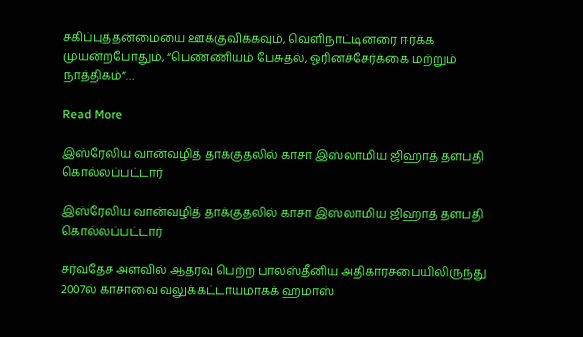சகிப்புத்தன்மையை ஊக்குவிக்கவும், வெளிநாட்டினரை ஈர்க்க முயன்றபோதும், “பெண்ணியம் பேசுதல், ஓரினச்சேர்க்கை மற்றும் நாத்திகம்”…

Read More

இஸ்ரேலிய வான்வழித் தாக்குதலில் காசா இஸ்லாமிய ஜிஹாத் தளபதி கொல்லப்பட்டார்

இஸ்ரேலிய வான்வழித் தாக்குதலில் காசா இஸ்லாமிய ஜிஹாத் தளபதி கொல்லப்பட்டார்

சர்வதேச அளவில் ஆதரவு பெற்ற பாலஸ்தீனிய அதிகாரசபையிலிருந்து 2007ல் காசாவை வலுக்கட்டாயமாகக் ஹமாஸ்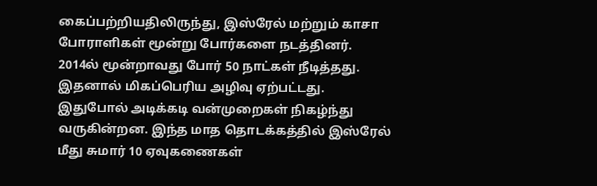கைப்பற்றியதிலிருந்து, இஸ்ரேல் மற்றும் காசா போராளிகள் மூன்று போர்களை நடத்தினர். 2014ல் மூன்றாவது போர் 50 நாட்கள் நீடித்தது. இதனால் மிகப்பெரிய அழிவு ஏற்பட்டது. இதுபோல் அடிக்கடி வன்முறைகள் நிகழ்ந்து வருகின்றன. இந்த மாத தொடக்கத்தில் இஸ்ரேல் மீது சுமார் 10 ஏவுகணைகள்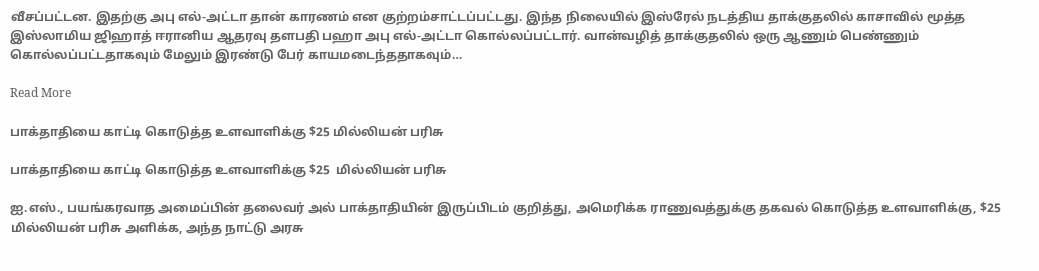வீசப்பட்டன. இதற்கு அபு எல்-அட்டா தான் காரணம் என குற்றம்சாட்டப்பட்டது. இந்த நிலையில் இஸ்ரேல் நடத்திய தாக்குதலில் காசாவில் மூத்த இஸ்லாமிய ஜிஹாத் ஈரானிய ஆதரவு தளபதி பஹா அபு எல்-அட்டா கொல்லப்பட்டார். வான்வழித் தாக்குதலில் ஒரு ஆணும் பெண்ணும் கொல்லப்பட்டதாகவும் மேலும் இரண்டு பேர் காயமடைந்ததாகவும்…

Read More

பாக்தாதியை காட்டி கொடுத்த உளவாளிக்கு $25 மில்லியன் பரிசு

பாக்தாதியை காட்டி கொடுத்த உளவாளிக்கு $25  மில்லியன் பரிசு

ஐ.எஸ்., பயங்கரவாத அமைப்பின் தலைவர் அல் பாக்தாதியின் இருப்பிடம் குறித்து, அமெரிக்க ராணுவத்துக்கு தகவல் கொடுத்த உளவாளிக்கு, $25 மில்லியன் பரிசு அளிக்க, அந்த நாட்டு அரசு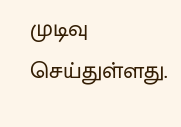முடிவு செய்துள்ளது.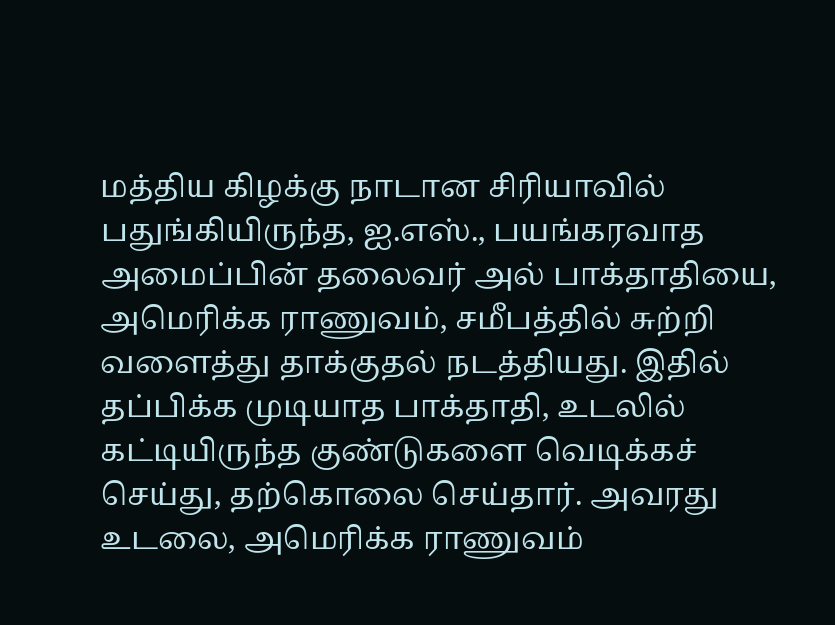மத்திய கிழக்கு நாடான சிரியாவில் பதுங்கியிருந்த, ஐ.எஸ்., பயங்கரவாத அமைப்பின் தலைவர் அல் பாக்தாதியை, அமெரிக்க ராணுவம், சமீபத்தில் சுற்றி வளைத்து தாக்குதல் நடத்தியது. இதில் தப்பிக்க முடியாத பாக்தாதி, உடலில் கட்டியிருந்த குண்டுகளை வெடிக்கச் செய்து, தற்கொலை செய்தார். அவரது உடலை, அமெரிக்க ராணுவம்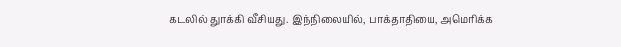கடலில் துாக்கி வீசியது. இந்நிலையில், பாக்தாதியை, அமெரிக்க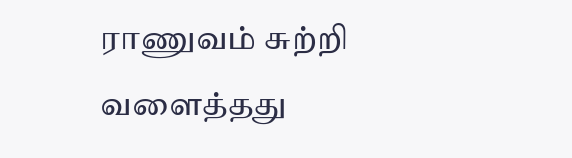ராணுவம் சுற்றி வளைத்தது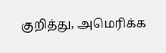குறித்து, அமெரிக்க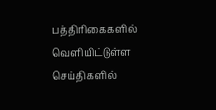பத்திரிகைகளில் வெளியிட்டுள்ள செய்திகளில்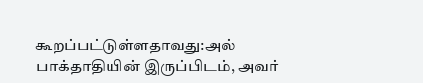கூறப்பட்டுள்ளதாவது:அல் பாக்தாதியின் இருப்பிடம், அவர்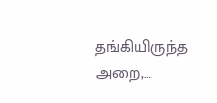தங்கியிருந்த அறை,…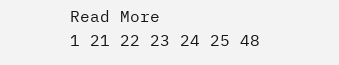Read More
1 21 22 23 24 25 48